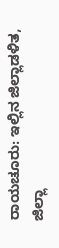ರಾಯಚೂರು: ಇಲ್ಲಿನ ಜಿಲ್ಲಾಡಳಿತ, ಜಿಲ್ಲಾ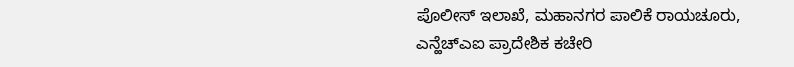ಪೊಲೀಸ್ ಇಲಾಖೆ, ಮಹಾನಗರ ಪಾಲಿಕೆ ರಾಯಚೂರು, ಎನ್ಹೆಚ್ಎಐ ಪ್ರಾದೇಶಿಕ ಕಚೇರಿ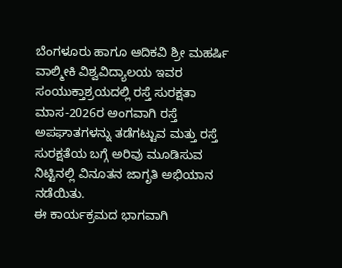ಬೆಂಗಳೂರು ಹಾಗೂ ಆದಿಕವಿ ಶ್ರೀ ಮಹರ್ಷಿ ವಾಲ್ಮೀಕಿ ವಿಶ್ವವಿದ್ಯಾಲಯ ಇವರ ಸಂಯುಕ್ತಾಶ್ರಯದಲ್ಲಿ ರಸ್ತೆ ಸುರಕ್ಷತಾ ಮಾಸ-2026ರ ಅಂಗವಾಗಿ ರಸ್ತೆ ಅಪಘಾತಗಳನ್ನು ತಡೆಗಟ್ಟುವ ಮತ್ತು ರಸ್ತೆ ಸುರಕ್ಷತೆಯ ಬಗ್ಗೆ ಅರಿವು ಮೂಡಿಸುವ ನಿಟ್ಟಿನಲ್ಲಿ ವಿನೂತನ ಜಾಗೃತಿ ಅಭಿಯಾನ ನಡೆಯಿತು.
ಈ ಕಾರ್ಯಕ್ರಮದ ಭಾಗವಾಗಿ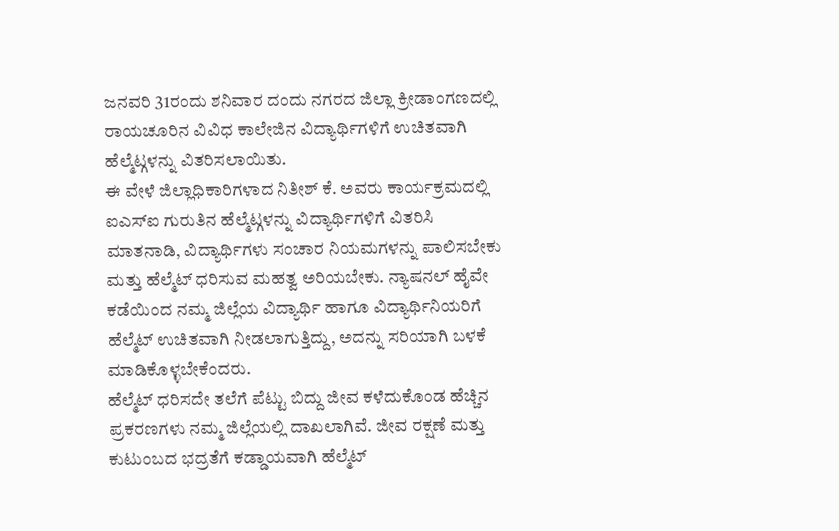ಜನವರಿ 31ರಂದು ಶನಿವಾರ ದಂದು ನಗರದ ಜಿಲ್ಲಾ ಕ್ರೀಡಾಂಗಣದಲ್ಲಿ ರಾಯಚೂರಿನ ವಿವಿಧ ಕಾಲೇಜಿನ ವಿದ್ಯಾರ್ಥಿಗಳಿಗೆ ಉಚಿತವಾಗಿ ಹೆಲ್ಮೆಟ್ಗಳನ್ನು ವಿತರಿಸಲಾಯಿತು.
ಈ ವೇಳೆ ಜಿಲ್ಲಾಧಿಕಾರಿಗಳಾದ ನಿತೀಶ್ ಕೆ. ಅವರು ಕಾರ್ಯಕ್ರಮದಲ್ಲಿ ಐಎಸ್ಐ ಗುರುತಿನ ಹೆಲ್ಮೆಟ್ಗಳನ್ನು ವಿದ್ಯಾರ್ಥಿಗಳಿಗೆ ವಿತರಿಸಿ ಮಾತನಾಡಿ, ವಿದ್ಯಾರ್ಥಿಗಳು ಸಂಚಾರ ನಿಯಮಗಳನ್ನು ಪಾಲಿಸಬೇಕು ಮತ್ತು ಹೆಲ್ಮೆಟ್ ಧರಿಸುವ ಮಹತ್ವ ಅರಿಯಬೇಕು. ನ್ಯಾಷನಲ್ ಹೈವೇ ಕಡೆಯಿಂದ ನಮ್ಮ ಜಿಲ್ಲೆಯ ವಿದ್ಯಾರ್ಥಿ ಹಾಗೂ ವಿದ್ಯಾರ್ಥಿನಿಯರಿಗೆ ಹೆಲ್ಮೆಟ್ ಉಚಿತವಾಗಿ ನೀಡಲಾಗುತ್ತಿದ್ದು, ಅದನ್ನು ಸರಿಯಾಗಿ ಬಳಕೆ ಮಾಡಿಕೊಳ್ಳಬೇಕೆಂದರು.
ಹೆಲ್ಮೆಟ್ ಧರಿಸದೇ ತಲೆಗೆ ಪೆಟ್ಟು ಬಿದ್ದು ಜೀವ ಕಳೆದುಕೊಂಡ ಹೆಚ್ಚಿನ ಪ್ರಕರಣಗಳು ನಮ್ಮ ಜಿಲ್ಲೆಯಲ್ಲಿ ದಾಖಲಾಗಿವೆ. ಜೀವ ರಕ್ಷಣೆ ಮತ್ತು ಕುಟುಂಬದ ಭದ್ರತೆಗೆ ಕಡ್ಡಾಯವಾಗಿ ಹೆಲ್ಮೆಟ್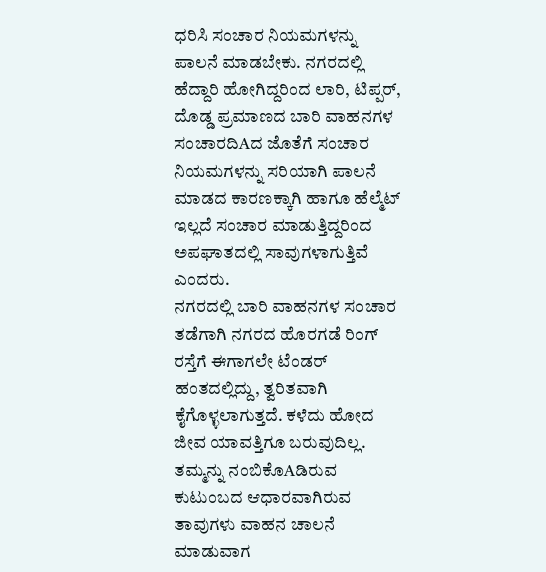ಧರಿಸಿ ಸಂಚಾರ ನಿಯಮಗಳನ್ನು ಪಾಲನೆ ಮಾಡಬೇಕು. ನಗರದಲ್ಲಿ ಹೆದ್ದಾರಿ ಹೋಗಿದ್ದರಿಂದ ಲಾರಿ, ಟಿಪ್ಪರ್, ದೊಡ್ಡ ಪ್ರಮಾಣದ ಬಾರಿ ವಾಹನಗಳ ಸಂಚಾರದಿAದ ಜೊತೆಗೆ ಸಂಚಾರ ನಿಯಮಗಳನ್ನು ಸರಿಯಾಗಿ ಪಾಲನೆ ಮಾಡದ ಕಾರಣಕ್ಕಾಗಿ ಹಾಗೂ ಹೆಲ್ಮೆಟ್ ಇಲ್ಲದೆ ಸಂಚಾರ ಮಾಡುತ್ತಿದ್ದರಿಂದ ಅಪಘಾತದಲ್ಲಿ ಸಾವುಗಳಾಗುತ್ತಿವೆ ಎಂದರು.
ನಗರದಲ್ಲಿ ಬಾರಿ ವಾಹನಗಳ ಸಂಚಾರ ತಡೆಗಾಗಿ ನಗರದ ಹೊರಗಡೆ ರಿಂಗ್ ರಸ್ತೆಗೆ ಈಗಾಗಲೇ ಟೆಂಡರ್ ಹಂತದಲ್ಲಿದ್ದು, ತ್ವರಿತವಾಗಿ ಕೈಗೊಳ್ಳಲಾಗುತ್ತದೆ. ಕಳೆದು ಹೋದ ಜೀವ ಯಾವತ್ತಿಗೂ ಬರುವುದಿಲ್ಲ. ತಮ್ಮನ್ನು ನಂಬಿಕೊAಡಿರುವ ಕುಟುಂಬದ ಆಧಾರವಾಗಿರುವ ತಾವುಗಳು ವಾಹನ ಚಾಲನೆ ಮಾಡುವಾಗ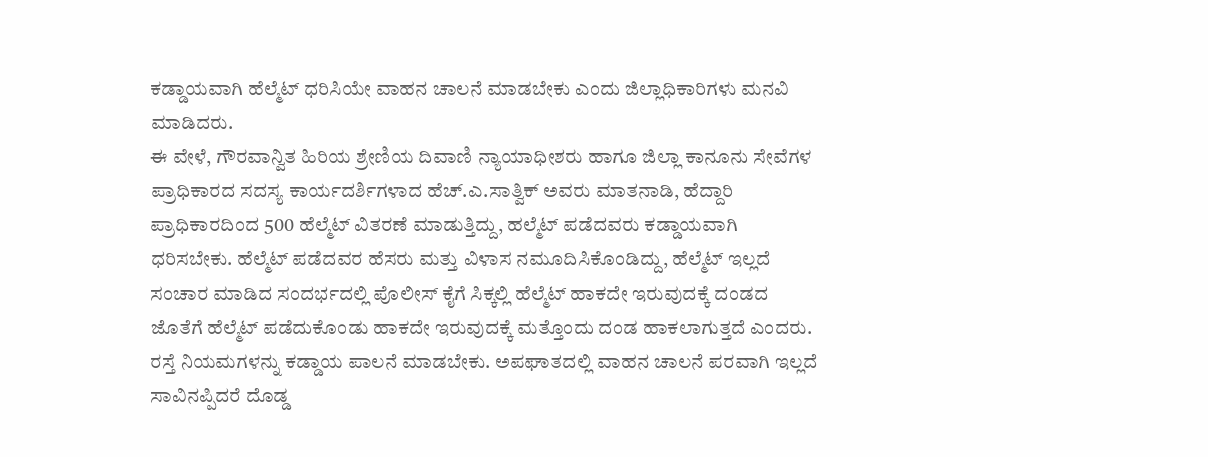ಕಡ್ಡಾಯವಾಗಿ ಹೆಲ್ಮೆಟ್ ಧರಿಸಿಯೇ ವಾಹನ ಚಾಲನೆ ಮಾಡಬೇಕು ಎಂದು ಜಿಲ್ಲಾಧಿಕಾರಿಗಳು ಮನವಿ ಮಾಡಿದರು.
ಈ ವೇಳೆ, ಗೌರವಾನ್ವಿತ ಹಿರಿಯ ಶ್ರೇಣಿಯ ದಿವಾಣಿ ನ್ಯಾಯಾಧೀಶರು ಹಾಗೂ ಜಿಲ್ಲಾ ಕಾನೂನು ಸೇವೆಗಳ ಪ್ರಾಧಿಕಾರದ ಸದಸ್ಯ ಕಾರ್ಯದರ್ಶಿಗಳಾದ ಹೆಚ್.ಎ.ಸಾತ್ವಿಕ್ ಅವರು ಮಾತನಾಡಿ, ಹೆದ್ದಾರಿ ಪ್ರಾಧಿಕಾರದಿಂದ 500 ಹೆಲ್ಮೆಟ್ ವಿತರಣೆ ಮಾಡುತ್ತಿದ್ದು, ಹಲ್ಮೆಟ್ ಪಡೆದವರು ಕಡ್ಡಾಯವಾಗಿ ಧರಿಸಬೇಕು. ಹೆಲ್ಮೆಟ್ ಪಡೆದವರ ಹೆಸರು ಮತ್ತು ವಿಳಾಸ ನಮೂದಿಸಿಕೊಂಡಿದ್ದು, ಹೆಲ್ಮೆಟ್ ಇಲ್ಲದೆ ಸಂಚಾರ ಮಾಡಿದ ಸಂದರ್ಭದಲ್ಲಿ ಪೊಲೀಸ್ ಕೈಗೆ ಸಿಕ್ಕಲ್ಲಿ ಹೆಲ್ಮೆಟ್ ಹಾಕದೇ ಇರುವುದಕ್ಕೆ ದಂಡದ ಜೊತೆಗೆ ಹೆಲ್ಮೆಟ್ ಪಡೆದುಕೊಂಡು ಹಾಕದೇ ಇರುವುದಕ್ಕೆ ಮತ್ತೊಂದು ದಂಡ ಹಾಕಲಾಗುತ್ತದೆ ಎಂದರು.
ರಸ್ತೆ ನಿಯಮಗಳನ್ನು ಕಡ್ಡಾಯ ಪಾಲನೆ ಮಾಡಬೇಕು. ಅಪಘಾತದಲ್ಲಿ ವಾಹನ ಚಾಲನೆ ಪರವಾಗಿ ಇಲ್ಲದೆ ಸಾವಿನಪ್ಪಿದರೆ ದೊಡ್ಡ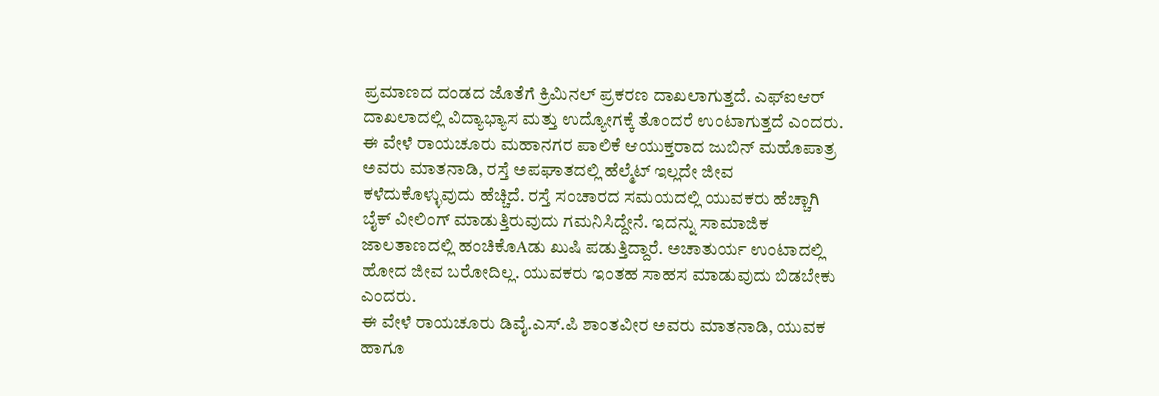ಪ್ರಮಾಣದ ದಂಡದ ಜೊತೆಗೆ ಕ್ರಿಮಿನಲ್ ಪ್ರಕರಣ ದಾಖಲಾಗುತ್ತದೆ. ಎಫ್ಐಆರ್ ದಾಖಲಾದಲ್ಲಿ ವಿದ್ಯಾಭ್ಯಾಸ ಮತ್ತು ಉದ್ಯೋಗಕ್ಕೆ ತೊಂದರೆ ಉಂಟಾಗುತ್ತದೆ ಎಂದರು.
ಈ ವೇಳೆ ರಾಯಚೂರು ಮಹಾನಗರ ಪಾಲಿಕೆ ಆಯುಕ್ತರಾದ ಜುಬಿನ್ ಮಹೊಪಾತ್ರ ಅವರು ಮಾತನಾಡಿ, ರಸ್ತೆ ಅಪಘಾತದಲ್ಲಿ ಹೆಲ್ಮೆಟ್ ಇಲ್ಲದೇ ಜೀವ ಕಳೆದುಕೊಳ್ಳುವುದು ಹೆಚ್ಚಿದೆ. ರಸ್ತೆ ಸಂಚಾರದ ಸಮಯದಲ್ಲಿ ಯುವಕರು ಹೆಚ್ಚಾಗಿ ಬೈಕ್ ವೀಲಿಂಗ್ ಮಾಡುತ್ತಿರುವುದು ಗಮನಿಸಿದ್ದೇನೆ. ಇದನ್ನು ಸಾಮಾಜಿಕ ಜಾಲತಾಣದಲ್ಲಿ ಹಂಚಿಕೊAಡು ಖುಷಿ ಪಡುತ್ತಿದ್ದಾರೆ. ಅಚಾತುರ್ಯ ಉಂಟಾದಲ್ಲಿ ಹೋದ ಜೀವ ಬರೋದಿಲ್ಲ. ಯುವಕರು ಇಂತಹ ಸಾಹಸ ಮಾಡುವುದು ಬಿಡಬೇಕು ಎಂದರು.
ಈ ವೇಳೆ ರಾಯಚೂರು ಡಿವೈ.ಎಸ್.ಪಿ ಶಾಂತವೀರ ಅವರು ಮಾತನಾಡಿ, ಯುವಕ ಹಾಗೂ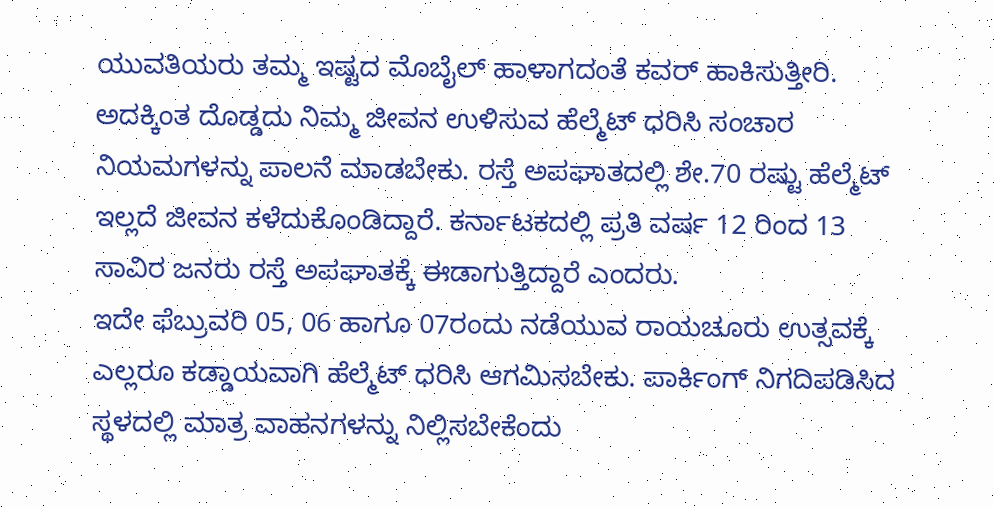ಯುವತಿಯರು ತಮ್ಮ ಇಷ್ಟದ ಮೊಬೈಲ್ ಹಾಳಾಗದಂತೆ ಕವರ್ ಹಾಕಿಸುತ್ತೀರಿ. ಅದಕ್ಕಿಂತ ದೊಡ್ಡದು ನಿಮ್ಮ ಜೀವನ ಉಳಿಸುವ ಹೆಲ್ಮೆಟ್ ಧರಿಸಿ ಸಂಚಾರ ನಿಯಮಗಳನ್ನು ಪಾಲನೆ ಮಾಡಬೇಕು. ರಸ್ತೆ ಅಪಘಾತದಲ್ಲಿ ಶೇ.70 ರಷ್ಟು ಹೆಲ್ಮೆಟ್ ಇಲ್ಲದೆ ಜೀವನ ಕಳೆದುಕೊಂಡಿದ್ದಾರೆ. ಕರ್ನಾಟಕದಲ್ಲಿ ಪ್ರತಿ ವರ್ಷ 12 ರಿಂದ 13 ಸಾವಿರ ಜನರು ರಸ್ತೆ ಅಪಘಾತಕ್ಕೆ ಈಡಾಗುತ್ತಿದ್ದಾರೆ ಎಂದರು.
ಇದೇ ಫೆಬ್ರುವರಿ 05, 06 ಹಾಗೂ 07ರಂದು ನಡೆಯುವ ರಾಯಚೂರು ಉತ್ಸವಕ್ಕೆ ಎಲ್ಲರೂ ಕಡ್ಡಾಯವಾಗಿ ಹೆಲ್ಮೆಟ್ ಧರಿಸಿ ಆಗಮಿಸಬೇಕು. ಪಾರ್ಕಿಂಗ್ ನಿಗದಿಪಡಿಸಿದ ಸ್ಥಳದಲ್ಲಿ ಮಾತ್ರ ವಾಹನಗಳನ್ನು ನಿಲ್ಲಿಸಬೇಕೆಂದು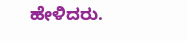ಹೇಳಿದರು.